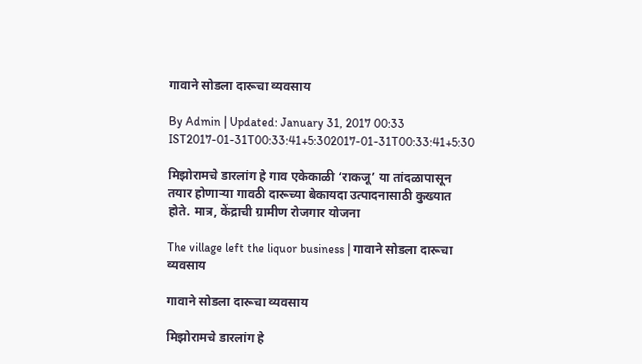गावाने सोडला दारूचा व्यवसाय

By Admin | Updated: January 31, 2017 00:33 IST2017-01-31T00:33:41+5:302017-01-31T00:33:41+5:30

मिझोरामचे डारलांग हे गाव एकेकाळी ‘राकजू’ या तांदळापासून तयार होणाऱ्या गावठी दारूच्या बेकायदा उत्पादनासाठी कुख्यात होते. मात्र, केंद्राची ग्रामीण रोजगार योजना

The village left the liquor business | गावाने सोडला दारूचा व्यवसाय

गावाने सोडला दारूचा व्यवसाय

मिझोरामचे डारलांग हे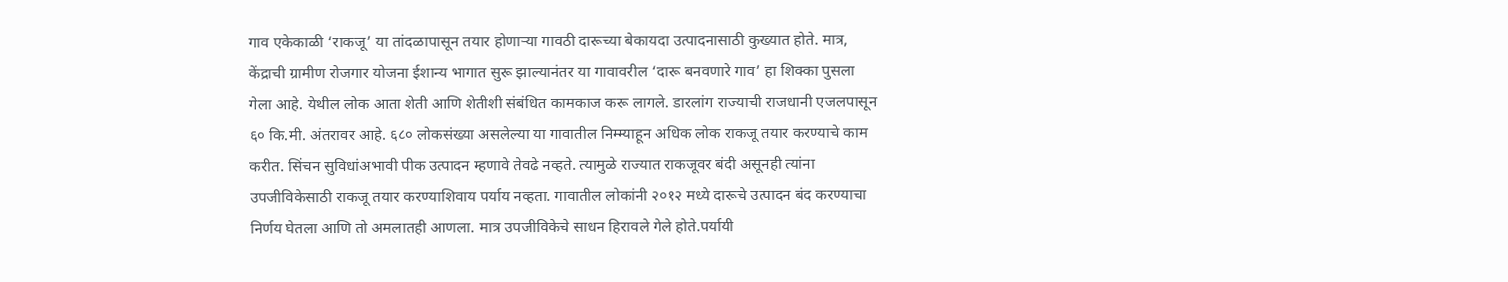गाव एकेकाळी ‘राकजू’ या तांदळापासून तयार होणाऱ्या गावठी दारूच्या बेकायदा उत्पादनासाठी कुख्यात होते. मात्र, केंद्राची ग्रामीण रोजगार योजना ईशान्य भागात सुरू झाल्यानंतर या गावावरील ‘दारू बनवणारे गाव’ हा शिक्का पुसला गेला आहे. येथील लोक आता शेती आणि शेतीशी संबंधित कामकाज करू लागले. डारलांग राज्याची राजधानी एजलपासून ६० कि.मी. अंतरावर आहे. ६८० लोकसंख्या असलेल्या या गावातील निम्म्याहून अधिक लोक राकजू तयार करण्याचे काम करीत. सिंचन सुविधांअभावी पीक उत्पादन म्हणावे तेवढे नव्हते. त्यामुळे राज्यात राकजूवर बंदी असूनही त्यांना उपजीविकेसाठी राकजू तयार करण्याशिवाय पर्याय नव्हता. गावातील लोकांनी २०१२ मध्ये दारूचे उत्पादन बंद करण्याचा निर्णय घेतला आणि तो अमलातही आणला. मात्र उपजीविकेचे साधन हिरावले गेले होते.पर्यायी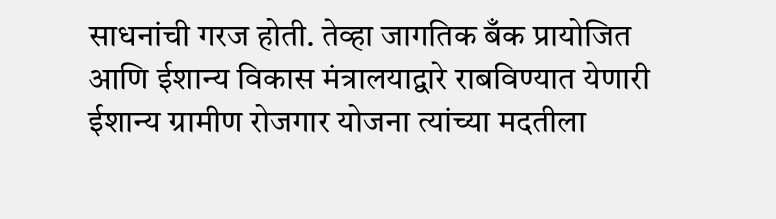साधनांची गरज होती. तेव्हा जागतिक बँक प्रायोजित आणि ईशान्य विकास मंत्रालयाद्वारे राबविण्यात येणारी ईशान्य ग्रामीण रोजगार योजना त्यांच्या मदतीला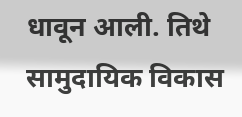धावून आली. तिथे सामुदायिक विकास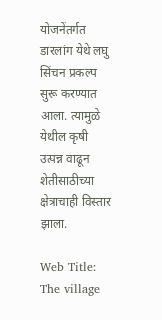योजनेंतर्गत डारलांग येथे लघु सिंचन प्रकल्प सुरू करण्यात आला. त्यामुळे येथील कृषी उत्पन्न वाढून शेतीसाठीच्या क्षेत्राचाही विस्तार झाला.

Web Title: The village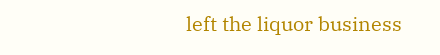left the liquor business